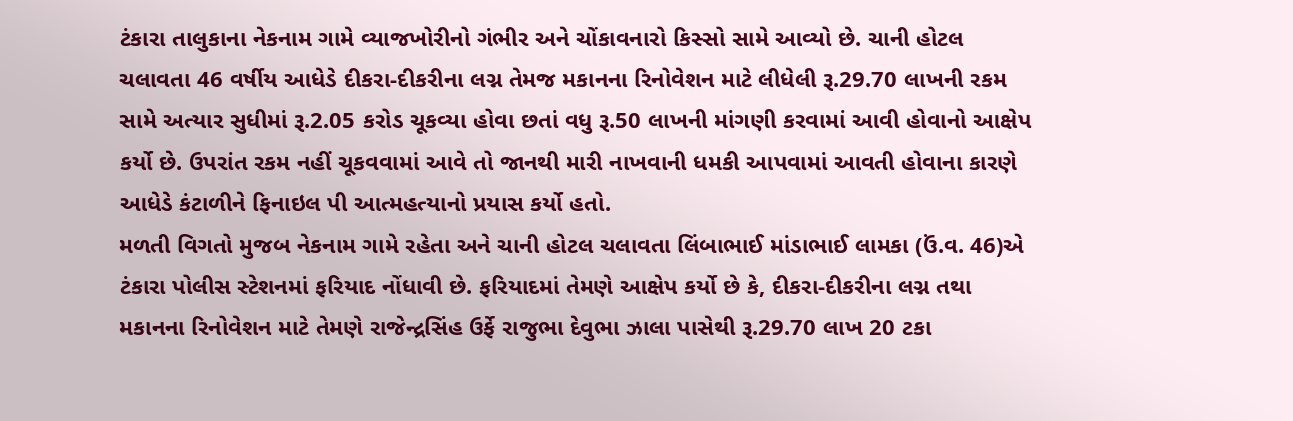ટંકારા તાલુકાના નેકનામ ગામે વ્યાજખોરીનો ગંભીર અને ચોંકાવનારો કિસ્સો સામે આવ્યો છે. ચાની હોટલ ચલાવતા 46 વર્ષીય આધેડે દીકરા-દીકરીના લગ્ન તેમજ મકાનના રિનોવેશન માટે લીધેલી રૂ.29.70 લાખની રકમ સામે અત્યાર સુધીમાં રૂ.2.05 કરોડ ચૂકવ્યા હોવા છતાં વધુ રૂ.50 લાખની માંગણી કરવામાં આવી હોવાનો આક્ષેપ કર્યો છે. ઉપરાંત રકમ નહીં ચૂકવવામાં આવે તો જાનથી મારી નાખવાની ધમકી આપવામાં આવતી હોવાના કારણે આધેડે કંટાળીને ફિનાઇલ પી આત્મહત્યાનો પ્રયાસ કર્યો હતો.
મળતી વિગતો મુજબ નેકનામ ગામે રહેતા અને ચાની હોટલ ચલાવતા લિંબાભાઈ માંડાભાઈ લામકા (ઉં.વ. 46)એ ટંકારા પોલીસ સ્ટેશનમાં ફરિયાદ નોંધાવી છે. ફરિયાદમાં તેમણે આક્ષેપ કર્યો છે કે, દીકરા-દીકરીના લગ્ન તથા મકાનના રિનોવેશન માટે તેમણે રાજેન્દ્રસિંહ ઉર્ફે રાજુભા દેવુભા ઝાલા પાસેથી રૂ.29.70 લાખ 20 ટકા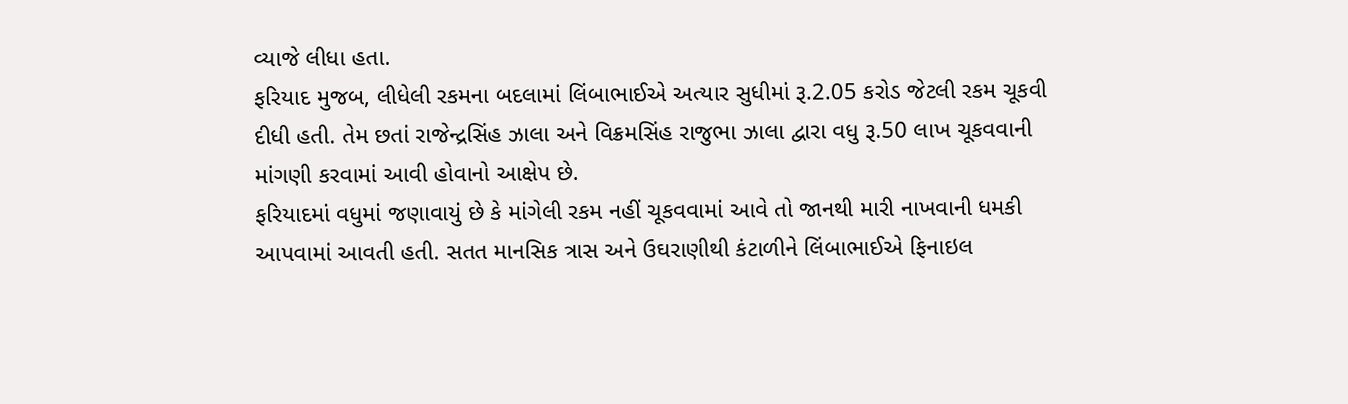વ્યાજે લીધા હતા.
ફરિયાદ મુજબ, લીધેલી રકમના બદલામાં લિંબાભાઈએ અત્યાર સુધીમાં રૂ.2.05 કરોડ જેટલી રકમ ચૂકવી દીધી હતી. તેમ છતાં રાજેન્દ્રસિંહ ઝાલા અને વિક્રમસિંહ રાજુભા ઝાલા દ્વારા વધુ રૂ.50 લાખ ચૂકવવાની માંગણી કરવામાં આવી હોવાનો આક્ષેપ છે.
ફરિયાદમાં વધુમાં જણાવાયું છે કે માંગેલી રકમ નહીં ચૂકવવામાં આવે તો જાનથી મારી નાખવાની ધમકી આપવામાં આવતી હતી. સતત માનસિક ત્રાસ અને ઉઘરાણીથી કંટાળીને લિંબાભાઈએ ફિનાઇલ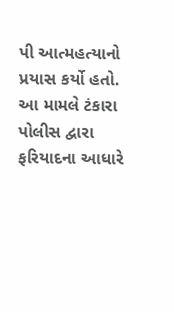પી આત્મહત્યાનો પ્રયાસ કર્યો હતો. આ મામલે ટંકારા પોલીસ દ્વારા ફરિયાદના આધારે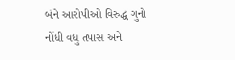બંને આરોપીઓ વિરુદ્ધ ગુનો નોંધી વધુ તપાસ અને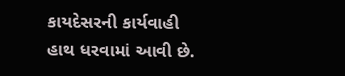કાયદેસરની કાર્યવાહી હાથ ધરવામાં આવી છે.